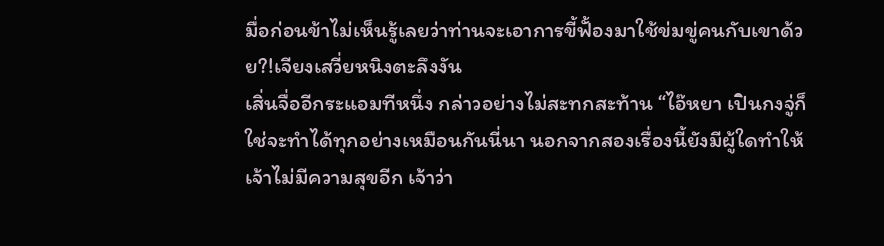มื่อก่อนข้าไม่เห็นรู้เลยว่าท่านจะเอาการขี้ฟั้องมาใช้ข่มขู่คนกับเขาด้วย?!เจียงเสวี่ยหนิงตะลึงงัน
เสิ่นจื่ออีกระแอมทีหนึ่ง กล่าวอย่างไม่สะทกสะท้าน “ไอ๊หยา เปินกงจู่ก็ใช่จะทำได้ทุกอย่างเหมือนกันนี่นา นอกจากสองเรื่องนี้ยังมีผู้ใดทำให้เจ้าไม่มีความสุขอีก เจ้าว่า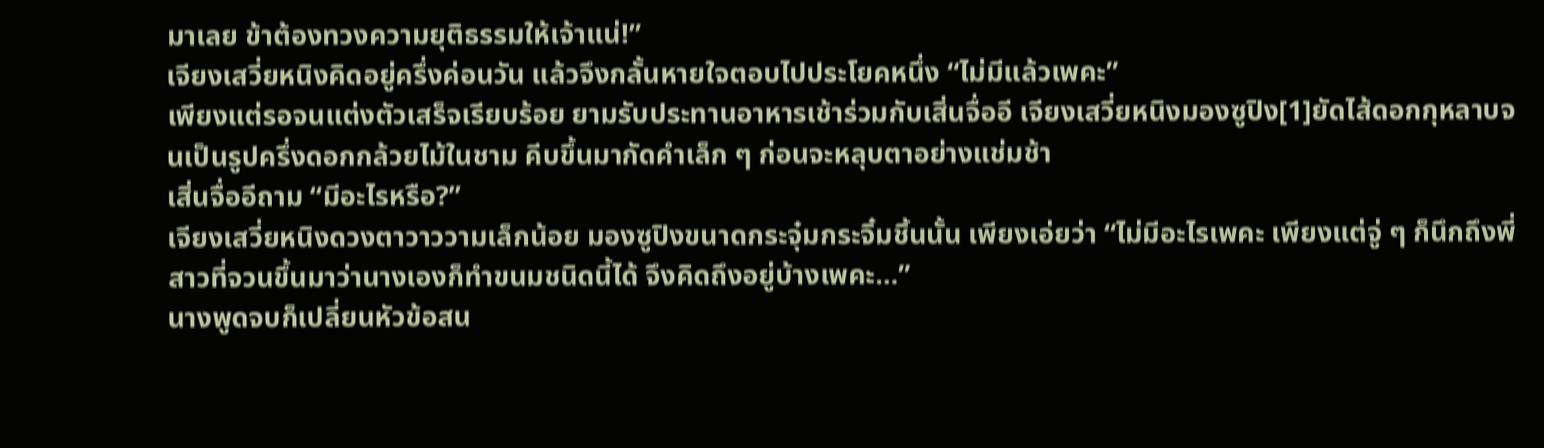มาเลย ข้าต้องทวงความยุติธรรมให้เจ้าแน่!”
เจียงเสวี่ยหนิงคิดอยู่ครึ่งค่อนวัน แล้วจึงกลั้นหายใจตอบไปประโยคหนึ่ง “ไม่มีแล้วเพคะ”
เพียงแต่รอจนแต่งตัวเสร็จเรียบร้อย ยามรับประทานอาหารเช้าร่วมกับเสิ่นจื่ออี เจียงเสวี่ยหนิงมองซูปิง[1]ยัดไส้ดอกกุหลาบจนเป็นรูปครึ่งดอกกล้วยไม้ในชาม คีบขึ้นมากัดคำเล็ก ๆ ก่อนจะหลุบตาอย่างแช่มช้า
เสิ่นจื่ออีถาม “มีอะไรหรือ?”
เจียงเสวี่ยหนิงดวงตาวาววามเล็กน้อย มองซูปิงขนาดกระจุ๋มกระจิ๋มชิ้นนั้น เพียงเอ่ยว่า “ไม่มีอะไรเพคะ เพียงแต่จู่ ๆ ก็นึกถึงพี่สาวที่จวนขึ้นมาว่านางเองก็ทำขนมชนิดนี้ได้ จึงคิดถึงอยู่บ้างเพคะ…”
นางพูดจบก็เปลี่ยนหัวข้อสน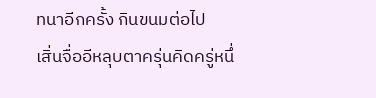ทนาอีกครั้ง กินขนมต่อไป
เสิ่นจื่ออีหลุบตาครุ่นคิดครู่หนึ่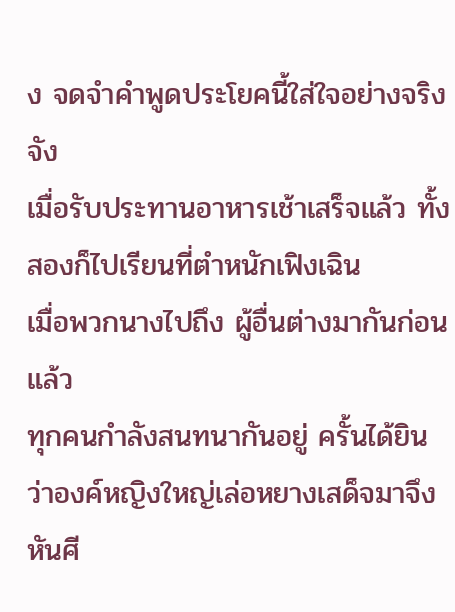ง จดจำคำพูดประโยคนี้ใส่ใจอย่างจริงจัง
เมื่อรับประทานอาหารเช้าเสร็จแล้ว ทั้งสองก็ไปเรียนที่ตำหนักเฟิงเฉิน
เมื่อพวกนางไปถึง ผู้อื่นต่างมากันก่อนแล้ว
ทุกคนกำลังสนทนากันอยู่ ครั้นได้ยินว่าองค์หญิงใหญ่เล่อหยางเสด็จมาจึงหันศี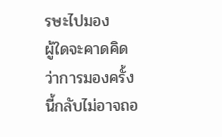รษะไปมอง
ผู้ใดจะคาดคิดว่าการมองครั้งนี้กลับไม่อาจถอ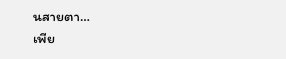นสายตา…
เพีย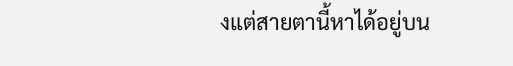งแต่สายตานี้หาได้อยู่บน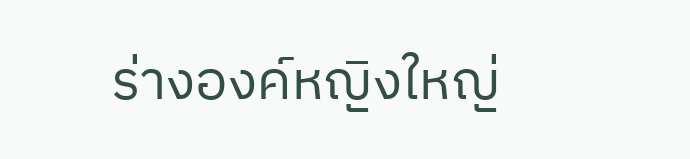ร่างองค์หญิงใหญ่